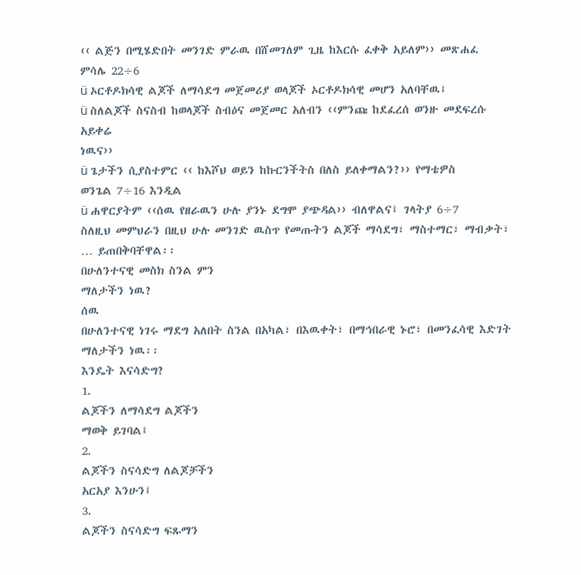‹‹ ልጅን በሚሄድበት መንገድ ምራዉ በሸመገለም ጊዜ ከእርሱ ፈቀቅ አይለም›› መጽሐፈ
ምሳሌ 22÷6
ü ኦርቶዶክሳዊ ልጆች ለማሳደግ መጀመሪያ ወላጆች ኦርቶዶክሳዊ መሆን አለባቸዉ፤
ü ስለልጆች ስናስብ ከወላጆች ስብዕና መጀመር አለብን ‹‹ምንጩ ከደፈረሰ ወንዙ መደፍረሱ አይቀሬ
ነዉና››
ü ጌታችን ሲያስተምር ‹‹ ከእሾህ ወይን ከኩርንችትስ በለስ ይለቀማልን?›› የማቴዎስ
ወንጌል 7÷16 እንዲል
ü ሐዋርያትም ‹‹ሰዉ የዘራዉን ሁሉ ያንኑ ደግሞ ያጭዳል›› ብለዋልና፤ ገላትያ 6÷7
ስለዚህ መምህራን በዚህ ሁሉ መንገድ ዉስጥ የመጡትን ልጆች ማሳደግ፣ ማስተማር፣ ማብቃት፣ … ይጠበቅባቸዋል፡፡
በሁለንተናዊ መስክ ስንል ምን
ማለታችን ነዉ?
ሰዉ
በሁለንተናዊ ነገሩ ማደግ አለበት ስንል በአካል፣ በእዉቀት፣ በማኅበራዊ ኑሮ፣ በመንፈሳዊ እድገት ማለታችን ነዉ፡፡
እንዴት እናሳድግ?
1.
ልጆችን ለማሳደግ ልጆችን
ማወቅ ይገባል፤
2.
ልጆችን ስናሳድግ ለልጆቻችን
አርአያ እንሁን፤
3.
ልጆችን ስናሳድግ ፍጹማን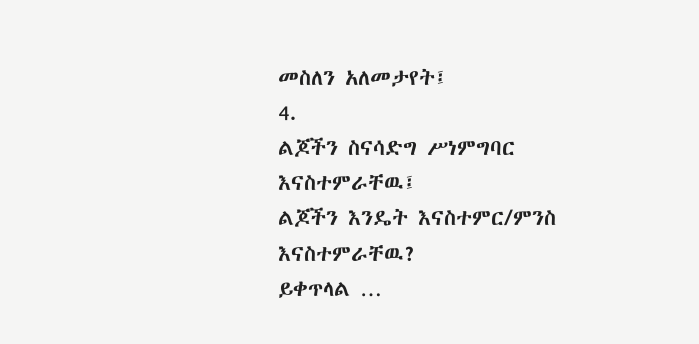መስለን አለመታየት፤
4.
ልጆችን ስናሳድግ ሥነምግባር
እናስተምራቸዉ፤
ልጆችን እንዴት እናስተምር/ምንስ
እናስተምራቸዉ?
ይቀጥላል …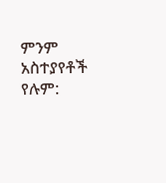ምንም አስተያየቶች የሉም: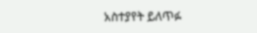አስተያየት ይለጥፉ